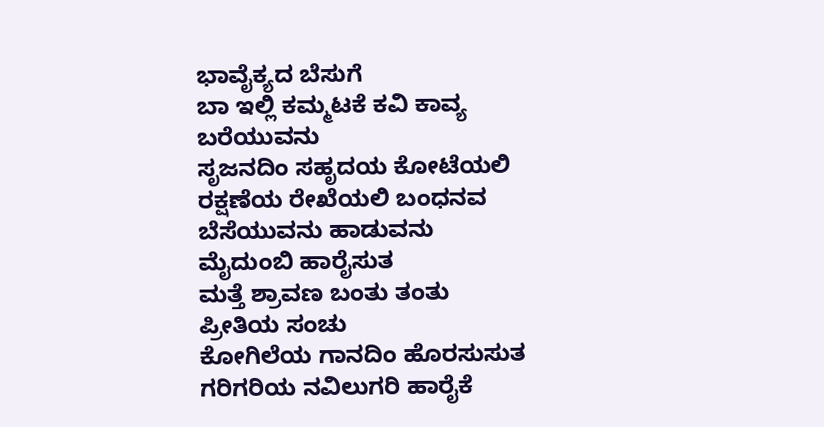ಭಾವೈಕ್ಯದ ಬೆಸುಗೆ
ಬಾ ಇಲ್ಲಿ ಕಮ್ಮಟಕೆ ಕವಿ ಕಾವ್ಯ ಬರೆಯುವನು
ಸೃಜನದಿಂ ಸಹೃದಯ ಕೋಟೆಯಲಿ
ರಕ್ಷಣೆಯ ರೇಖೆಯಲಿ ಬಂಧನವ ಬೆಸೆಯುವನು ಹಾಡುವನು ಮೈದುಂಬಿ ಹಾರೈಸುತ
ಮತ್ತೆ ಶ್ರಾವಣ ಬಂತು ತಂತು ಪ್ರೀತಿಯ ಸಂಚು
ಕೋಗಿಲೆಯ ಗಾನದಿಂ ಹೊರಸುಸುತ
ಗರಿಗರಿಯ ನವಿಲುಗರಿ ಹಾರೈಕೆ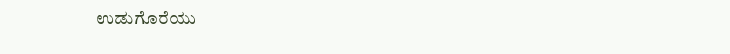ಉಡುಗೊರೆಯು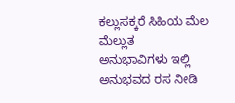ಕಲ್ಲುಸಕ್ಕರೆ ಸಿಹಿಯ ಮೆಲ ಮೆಲ್ಲುತ
ಅನುಭಾವಿಗಳು ಇಲ್ಲಿ ಅನುಭವದ ರಸ ನೀಡಿ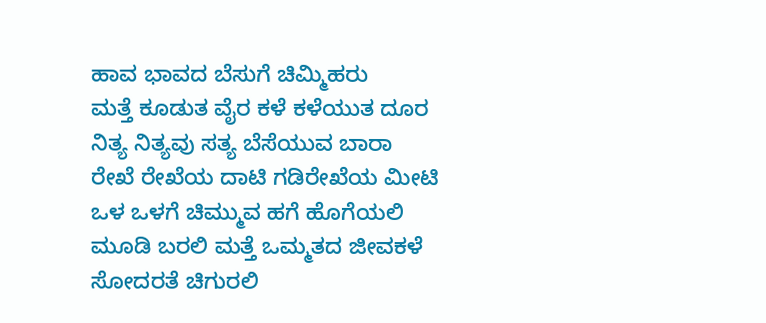ಹಾವ ಭಾವದ ಬೆಸುಗೆ ಚಿಮ್ಮಿಹರು
ಮತ್ತೆ ಕೂಡುತ ವೈರ ಕಳೆ ಕಳೆಯುತ ದೂರ
ನಿತ್ಯ ನಿತ್ಯವು ಸತ್ಯ ಬೆಸೆಯುವ ಬಾರಾ
ರೇಖೆ ರೇಖೆಯ ದಾಟಿ ಗಡಿರೇಖೆಯ ಮೀಟಿ
ಒಳ ಒಳಗೆ ಚಿಮ್ಮುವ ಹಗೆ ಹೊಗೆಯಲಿ
ಮೂಡಿ ಬರಲಿ ಮತ್ತೆ ಒಮ್ಮತದ ಜೀವಕಳೆ
ಸೋದರತೆ ಚಿಗುರಲಿ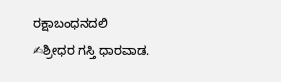ರಕ್ಷಾಬಂಧನದಲಿ
✍ಶ್ರೀಧರ ಗಸ್ತಿ ಧಾರವಾಡ.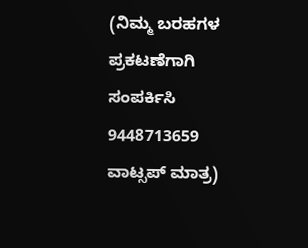(ನಿಮ್ಮ ಬರಹಗಳ ಪ್ರಕಟಣೆಗಾಗಿ ಸಂಪರ್ಕಿಸಿ 9448713659 ವಾಟ್ಸಪ್ ಮಾತ್ರ)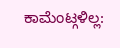ಕಾಮೆಂಟ್ಗಳಿಲ್ಲ: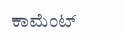ಕಾಮೆಂಟ್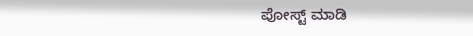ಪೋಸ್ಟ್ ಮಾಡಿ